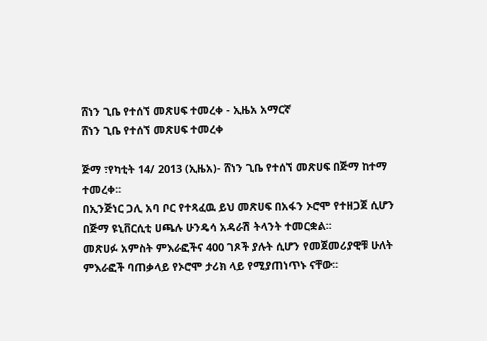ሸነን ጊቤ የተሰኘ መጽሀፍ ተመረቀ - ኢዜአ አማርኛ
ሸነን ጊቤ የተሰኘ መጽሀፍ ተመረቀ

ጅማ ፣የካቲት 14/ 2013 (ኢዜአ)- ሸነን ጊቤ የተሰኘ መጽሀፍ በጅማ ከተማ ተመረቀ፡፡
በኢንጅነር ጋሊ አባ ቦር የተጻፈዉ ይህ መጽሀፍ በአፋን ኦሮሞ የተዘጋጀ ሲሆን በጅማ ዩኒቨርሲቲ ሀጫሉ ሁንዴሳ አዳራሽ ትላንት ተመርቋል፡፡
መጽሀፉ አምስት ምእራፎችና 400 ገጾች ያሉት ሲሆን የመጀመሪያዊቹ ሁለት ምእራፎች ባጠቃላይ የኦሮሞ ታሪክ ላይ የሚያጠነጥኑ ናቸው፡፡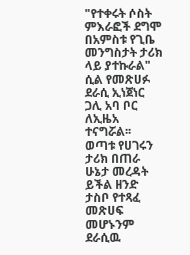"የተቀሩት ሶስት ምእራፎች ደግሞ በአምስቱ የጊቤ መንግስታት ታሪክ ላይ ያተኩራል" ሲል የመጽሀፉ ደራሲ ኢነጀነር ጋሊ አባ ቦር ለኢዜአ ተናግሯል፡፡
ወጣቱ የሀገሩን ታሪክ በጠራ ሁኔታ መረዳት ይችል ዘንድ ታስቦ የተጻፈ መጽሀፍ መሆኑንም ደራሲዉ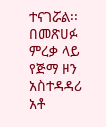ተናገሯል፡፡
በመጽሀፉ ምረቃ ላይ የጅማ ዞን አስተዳዳሪ አቶ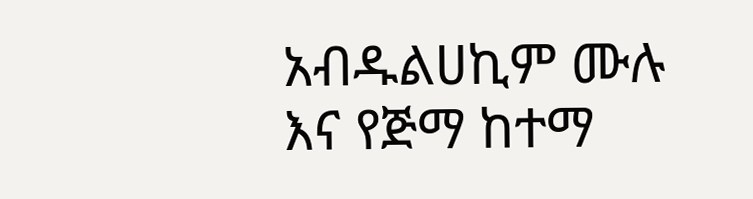አብዱልሀኪም ሙሉ እና የጅማ ከተማ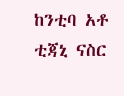ከንቲባ አቶ ቲጃኒ ናስር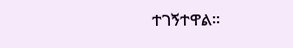ተገኝተዋል፡፡